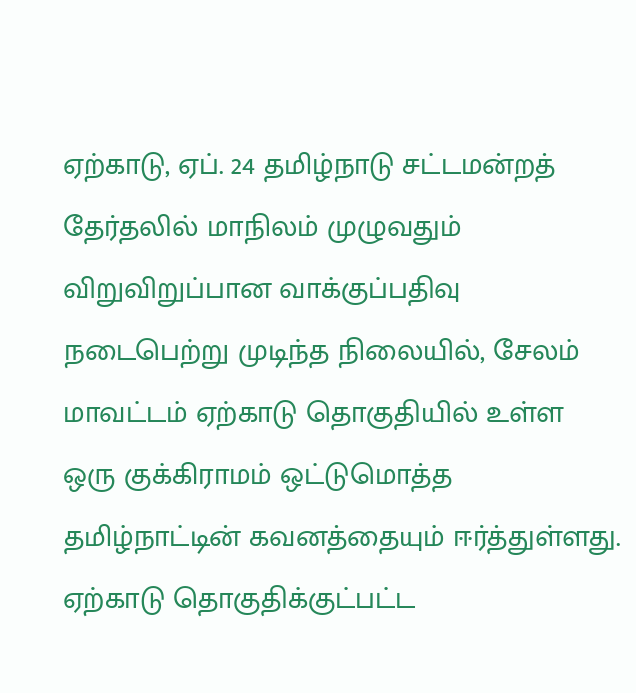ஏற்காடு, ஏப். 24 தமிழ்நாடு சட்டமன்றத் தேர்தலில் மாநிலம் முழுவதும் விறுவிறுப்பான வாக்குப்பதிவு நடைபெற்று முடிந்த நிலையில், சேலம் மாவட்டம் ஏற்காடு தொகுதியில் உள்ள ஒரு குக்கிராமம் ஒட்டுமொத்த தமிழ்நாட்டின் கவனத்தையும் ஈர்த்துள்ளது.
ஏற்காடு தொகுதிக்குட்பட்ட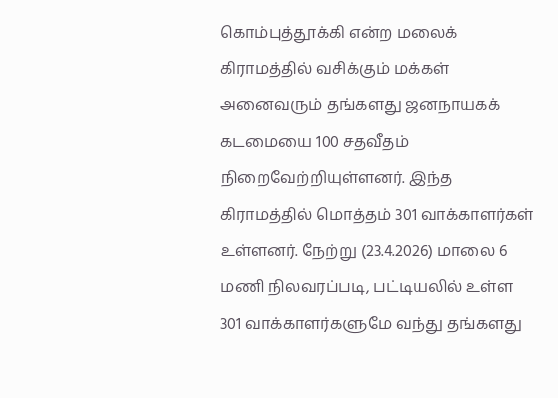கொம்புத்தூக்கி என்ற மலைக் கிராமத்தில் வசிக்கும் மக்கள் அனைவரும் தங்களது ஜனநாயகக் கடமையை 100 சதவீதம் நிறைவேற்றியுள்ளனர். இந்த கிராமத்தில் மொத்தம் 301 வாக்காளர்கள் உள்ளனர். நேற்று (23.4.2026) மாலை 6 மணி நிலவரப்படி, பட்டியலில் உள்ள 301 வாக்காளர்களுமே வந்து தங்களது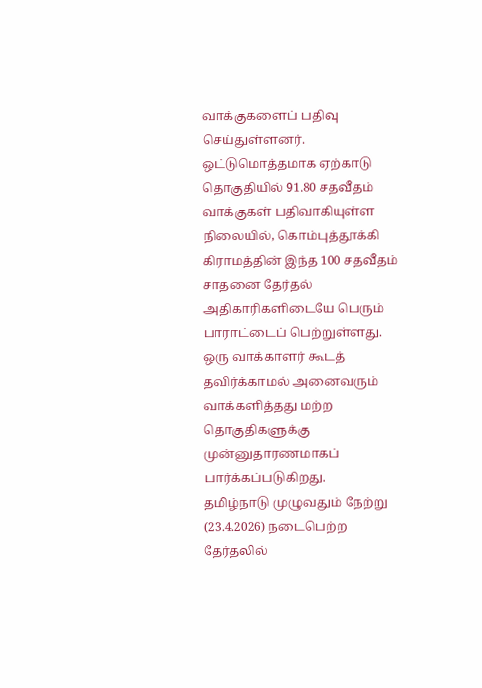வாக்குகளைப் பதிவு செய்துள்ளனர்.
ஒட்டுமொத்தமாக ஏற்காடு தொகுதியில் 91.80 சதவீதம் வாக்குகள் பதிவாகியுள்ள நிலையில், கொம்புத்தூக்கி கிராமத்தின் இந்த 100 சதவீதம் சாதனை தேர்தல் அதிகாரிகளிடையே பெரும் பாராட்டைப் பெற்றுள்ளது. ஒரு வாக்காளர் கூடத் தவிர்க்காமல் அனைவரும் வாக்களித்தது மற்ற தொகுதிகளுக்கு முன்னுதாரணமாகப் பார்க்கப்படுகிறது.
தமிழ்நாடு முழுவதும் நேற்று (23.4.2026) நடைபெற்ற தேர்தலில்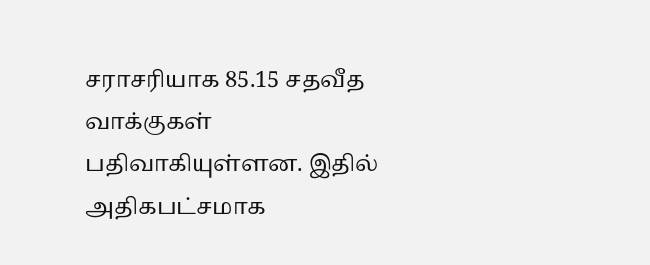சராசரியாக 85.15 சதவீத வாக்குகள் பதிவாகியுள்ளன. இதில் அதிகபட்சமாக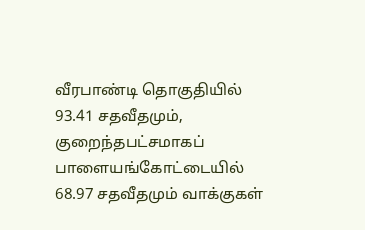வீரபாண்டி தொகுதியில் 93.41 சதவீதமும், குறைந்தபட்சமாகப் பாளையங்கோட்டையில் 68.97 சதவீதமும் வாக்குகள்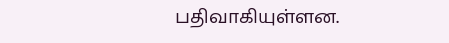பதிவாகியுள்ளன.